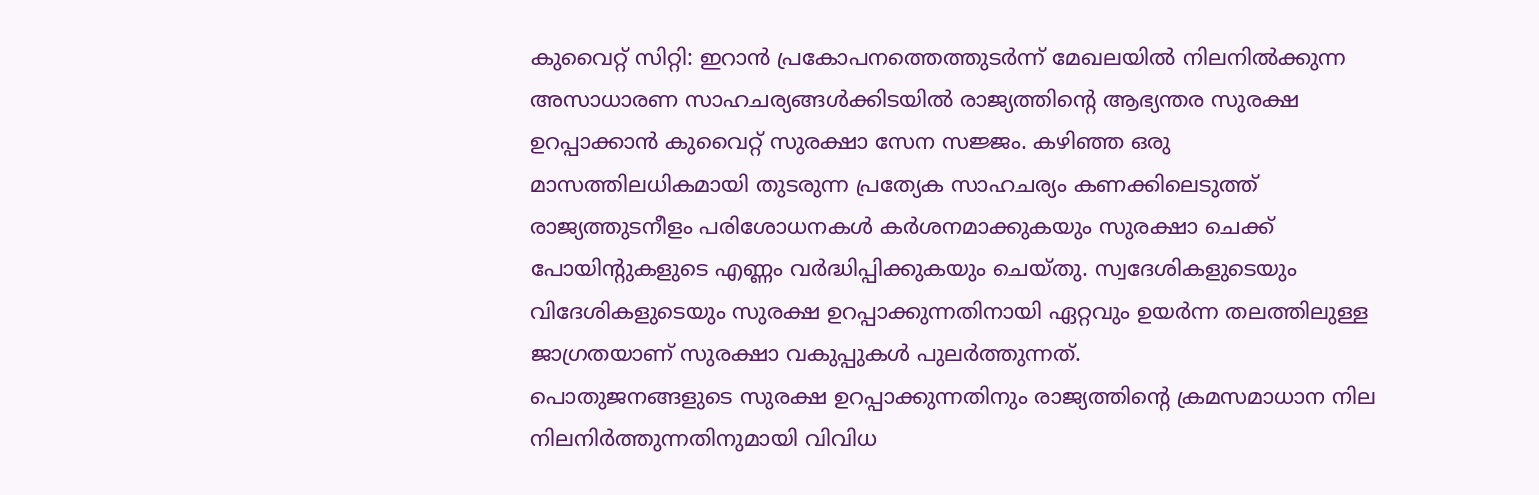കുവൈറ്റ് സിറ്റി: ഇറാൻ പ്രകോപനത്തെത്തുടർന്ന് മേഖലയിൽ നിലനിൽക്കുന്ന അസാധാരണ സാഹചര്യങ്ങൾക്കിടയിൽ രാജ്യത്തിന്റെ ആഭ്യന്തര സുരക്ഷ ഉറപ്പാക്കാൻ കുവൈറ്റ് സുരക്ഷാ സേന സജ്ജം. കഴിഞ്ഞ ഒരു മാസത്തിലധികമായി തുടരുന്ന പ്രത്യേക സാഹചര്യം കണക്കിലെടുത്ത് രാജ്യത്തുടനീളം പരിശോധനകൾ കർശനമാക്കുകയും സുരക്ഷാ ചെക്ക് പോയിന്റുകളുടെ എണ്ണം വർദ്ധിപ്പിക്കുകയും ചെയ്തു. സ്വദേശികളുടെയും വിദേശികളുടെയും സുരക്ഷ ഉറപ്പാക്കുന്നതിനായി ഏറ്റവും ഉയർന്ന തലത്തിലുള്ള ജാഗ്രതയാണ് സുരക്ഷാ വകുപ്പുകൾ പുലർത്തുന്നത്.
പൊതുജനങ്ങളുടെ സുരക്ഷ ഉറപ്പാക്കുന്നതിനും രാജ്യത്തിന്റെ ക്രമസമാധാന നില നിലനിർത്തുന്നതിനുമായി വിവിധ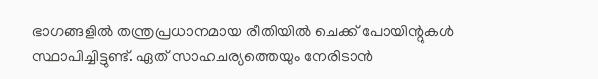ഭാഗങ്ങളിൽ തന്ത്രപ്രധാനമായ രീതിയിൽ ചെക്ക് പോയിന്റുകൾ സ്ഥാപിച്ചിട്ടുണ്ട്. ഏത് സാഹചര്യത്തെയും നേരിടാൻ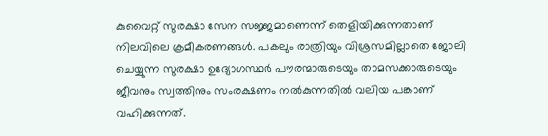കുവൈറ്റ് സുരക്ഷാ സേന സജ്ജമാണെന്ന് തെളിയിക്കുന്നതാണ് നിലവിലെ ക്രമീകരണങ്ങൾ. പകലും രാത്രിയും വിശ്രസമില്ലാതെ ജോലി ചെയ്യുന്ന സുരക്ഷാ ഉദ്യോഗസ്ഥർ പൗരന്മാരുടെയും താമസക്കാരുടെയും ജീവനും സ്വത്തിനും സംരക്ഷണം നൽകുന്നതിൽ വലിയ പങ്കാണ് വഹിക്കുന്നത്.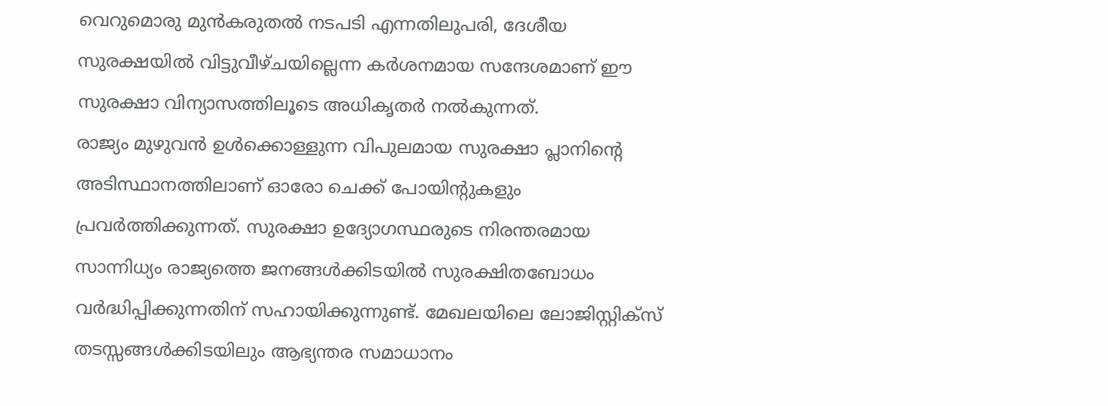വെറുമൊരു മുൻകരുതൽ നടപടി എന്നതിലുപരി, ദേശീയ സുരക്ഷയിൽ വിട്ടുവീഴ്ചയില്ലെന്ന കർശനമായ സന്ദേശമാണ് ഈ സുരക്ഷാ വിന്യാസത്തിലൂടെ അധികൃതർ നൽകുന്നത്.
രാജ്യം മുഴുവൻ ഉൾക്കൊള്ളുന്ന വിപുലമായ സുരക്ഷാ പ്ലാനിന്റെ അടിസ്ഥാനത്തിലാണ് ഓരോ ചെക്ക് പോയിന്റുകളും പ്രവർത്തിക്കുന്നത്. സുരക്ഷാ ഉദ്യോഗസ്ഥരുടെ നിരന്തരമായ സാന്നിധ്യം രാജ്യത്തെ ജനങ്ങൾക്കിടയിൽ സുരക്ഷിതബോധം വർദ്ധിപ്പിക്കുന്നതിന് സഹായിക്കുന്നുണ്ട്. മേഖലയിലെ ലോജിസ്റ്റിക്സ് തടസ്സങ്ങൾക്കിടയിലും ആഭ്യന്തര സമാധാനം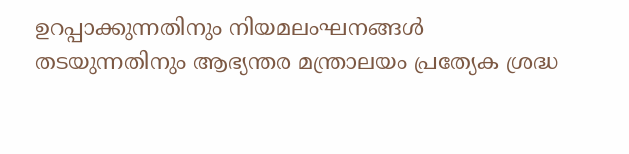ഉറപ്പാക്കുന്നതിനും നിയമലംഘനങ്ങൾ തടയുന്നതിനും ആഭ്യന്തര മന്ത്രാലയം പ്രത്യേക ശ്രദ്ധ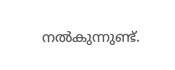നൽകുന്നുണ്ട്.